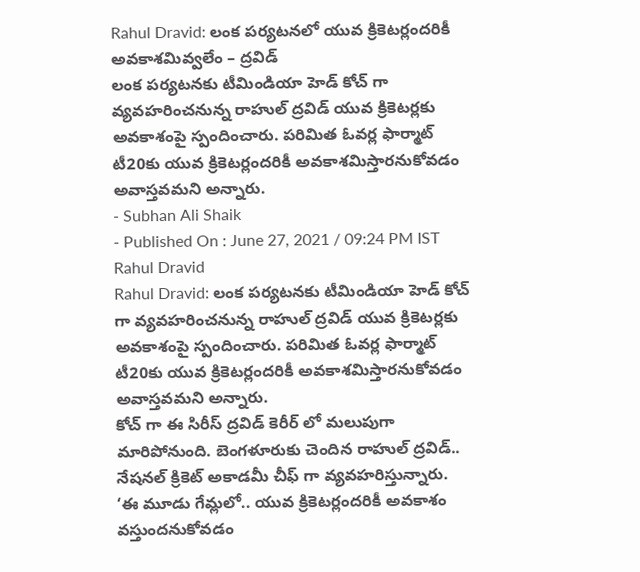Rahul Dravid: లంక పర్యటనలో యువ క్రికెటర్లందరికీ అవకాశమివ్వలేం – ద్రవిడ్
లంక పర్యటనకు టీమిండియా హెడ్ కోచ్ గా వ్యవహరించనున్న రాహుల్ ద్రవిడ్ యువ క్రికెటర్లకు అవకాశంపై స్పందించారు. పరిమిత ఓవర్ల ఫార్మాట్ టీ20కు యువ క్రికెటర్లందరికీ అవకాశమిస్తారనుకోవడం అవాస్తవమని అన్నారు.
- Subhan Ali Shaik
- Published On : June 27, 2021 / 09:24 PM IST
Rahul Dravid
Rahul Dravid: లంక పర్యటనకు టీమిండియా హెడ్ కోచ్ గా వ్యవహరించనున్న రాహుల్ ద్రవిడ్ యువ క్రికెటర్లకు అవకాశంపై స్పందించారు. పరిమిత ఓవర్ల ఫార్మాట్ టీ20కు యువ క్రికెటర్లందరికీ అవకాశమిస్తారనుకోవడం అవాస్తవమని అన్నారు.
కోచ్ గా ఈ సిరీస్ ద్రవిడ్ కెరీర్ లో మలుపుగా మారిపోనుంది. బెంగళూరుకు చెందిన రాహుల్ ద్రవిడ్.. నేషనల్ క్రికెట్ అకాడమీ చీఫ్ గా వ్యవహరిస్తున్నారు.
‘ఈ మూడు గేమ్లలో.. యువ క్రికెటర్లందరికీ అవకాశం వస్తుందనుకోవడం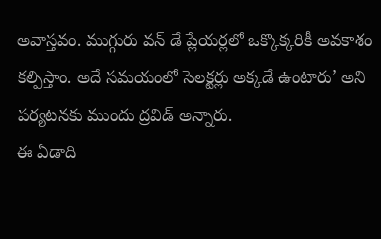అవాస్తవం. ముగ్గురు వన్ డే ప్లేయర్లలో ఒక్కొక్కరికీ అవకాశం కల్పిస్తాం. అదే సమయంలో సెలక్టర్లు అక్కడే ఉంటారు’ అని పర్యటనకు ముందు ద్రవిడ్ అన్నారు.
ఈ ఏడాది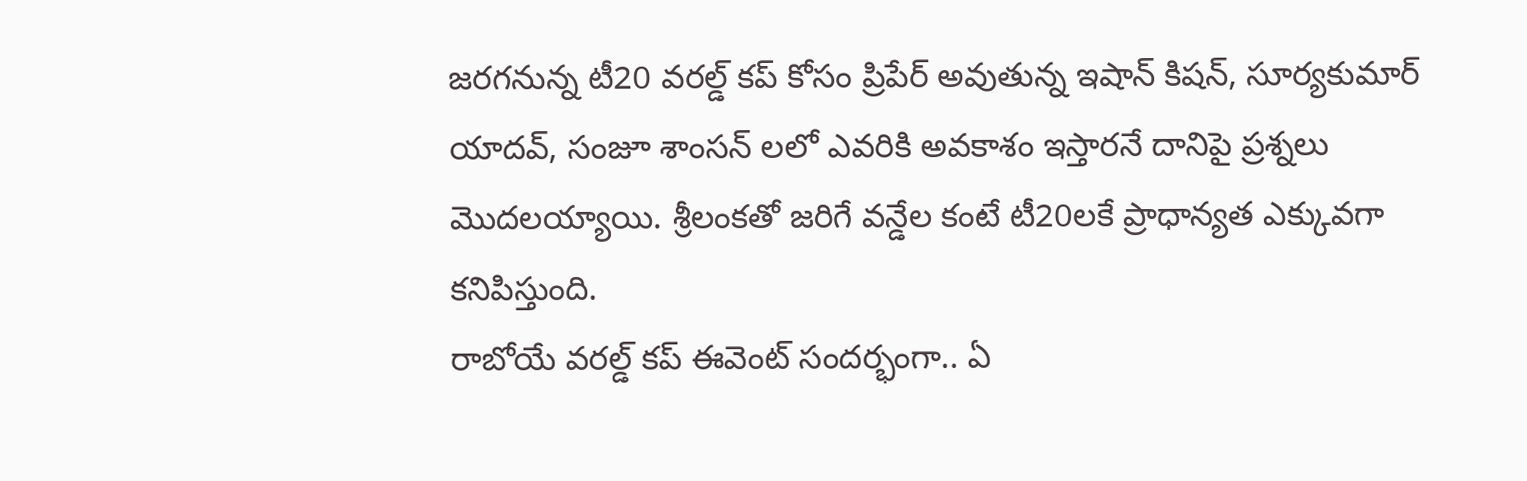జరగనున్న టీ20 వరల్డ్ కప్ కోసం ప్రిపేర్ అవుతున్న ఇషాన్ కిషన్, సూర్యకుమార్ యాదవ్, సంజూ శాంసన్ లలో ఎవరికి అవకాశం ఇస్తారనే దానిపై ప్రశ్నలు మొదలయ్యాయి. శ్రీలంకతో జరిగే వన్డేల కంటే టీ20లకే ప్రాధాన్యత ఎక్కువగా కనిపిస్తుంది.
రాబోయే వరల్డ్ కప్ ఈవెంట్ సందర్భంగా.. ఏ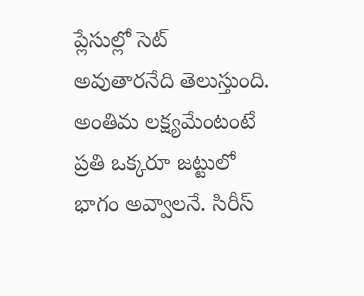ప్లేసుల్లో సెట్ అవుతారనేది తెలుస్తుంది. అంతిమ లక్ష్యమేంటంటే ప్రతి ఒక్కరూ జట్టులో భాగం అవ్వాలనే. సిరీస్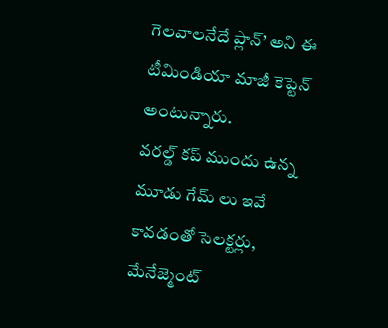గెలవాలనేదే ప్లాన్’ అని ఈ టీమిండియా మాజీ కెప్టెన్ అంటున్నారు.
వరల్డ్ కప్ ముందు ఉన్న మూడు గేమ్ లు ఇవే కావడంతో సెలక్టర్లు, మేనేజ్మెంట్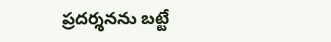ప్రదర్శనను బట్టే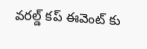వరల్డ్ కప్ ఈవెంట్ కు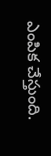ఎంపిక చేస్తుంది.